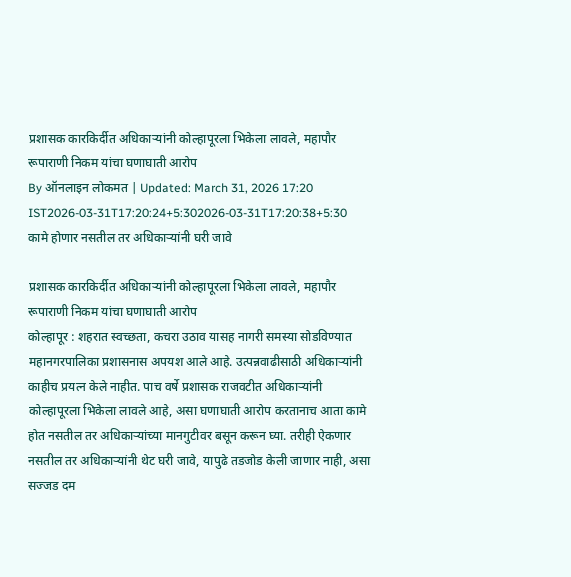प्रशासक कारकिर्दीत अधिकाऱ्यांनी कोल्हापूरला भिकेला लावले, महापौर रूपाराणी निकम यांचा घणाघाती आरोप
By ऑनलाइन लोकमत | Updated: March 31, 2026 17:20 IST2026-03-31T17:20:24+5:302026-03-31T17:20:38+5:30
कामे होणार नसतील तर अधिकाऱ्यांनी घरी जावे

प्रशासक कारकिर्दीत अधिकाऱ्यांनी कोल्हापूरला भिकेला लावले, महापौर रूपाराणी निकम यांचा घणाघाती आरोप
कोल्हापूर : शहरात स्वच्छता, कचरा उठाव यासह नागरी समस्या सोडविण्यात महानगरपालिका प्रशासनास अपयश आले आहे. उत्पन्नवाढीसाठी अधिकाऱ्यांनी काहीच प्रयत्न केले नाहीत. पाच वर्षे प्रशासक राजवटीत अधिकाऱ्यांनी कोल्हापूरला भिकेला लावले आहे, असा घणाघाती आरोप करतानाच आता कामे होत नसतील तर अधिकाऱ्यांच्या मानगुटीवर बसून करून घ्या. तरीही ऐकणार नसतील तर अधिकाऱ्यांनी थेट घरी जावे, यापुढे तडजोड केली जाणार नाही, असा सज्जड दम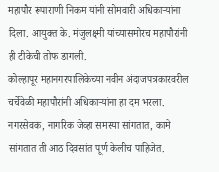महापौर रूपाराणी निकम यांनी सोमवारी अधिकाऱ्यांना दिला. आयुक्त के. मंजुलक्ष्मी यांच्यासमोरच महापौरांनी ही टीकेची तोफ डागली.
कोल्हापूर महानगरपालिकेच्या नवीन अंदाजपत्रकारवरील चर्चेवेळी महापौरांनी अधिकाऱ्यांना हा दम भरला. नगरसेवक, नागरिक जेव्हा समस्या सांगतात, कामे सांगतात ती आठ दिवसांत पूर्ण केलीच पाहिजेत.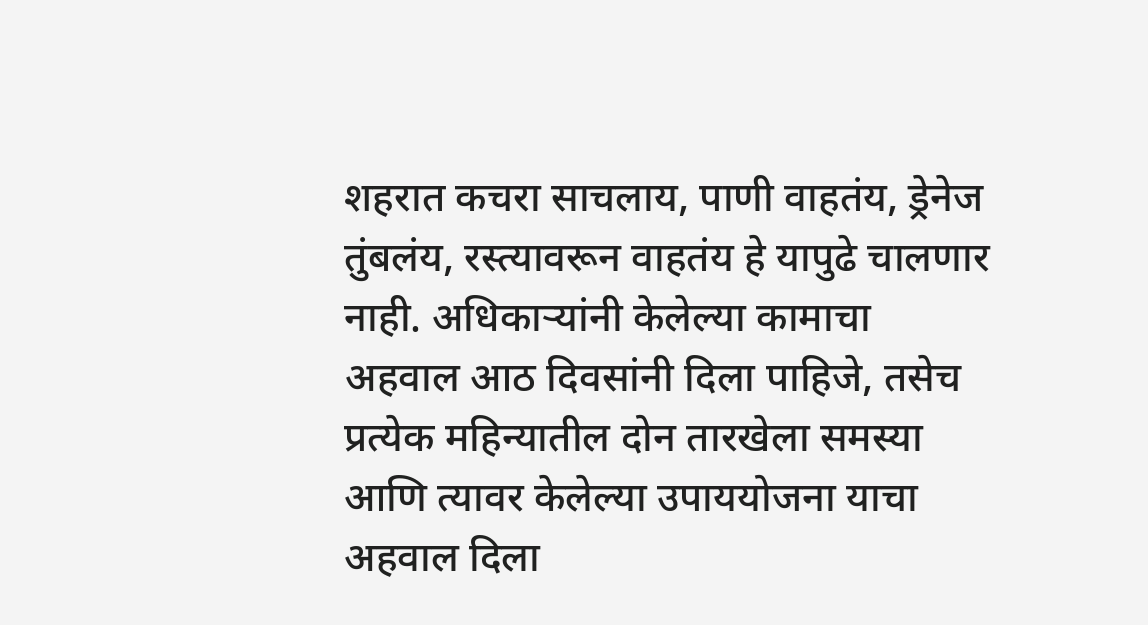शहरात कचरा साचलाय, पाणी वाहतंय, ड्रेनेज तुंबलंय, रस्त्यावरून वाहतंय हे यापुढे चालणार नाही. अधिकाऱ्यांनी केलेल्या कामाचा अहवाल आठ दिवसांनी दिला पाहिजे, तसेच प्रत्येक महिन्यातील दोन तारखेला समस्या आणि त्यावर केलेल्या उपाययोजना याचा अहवाल दिला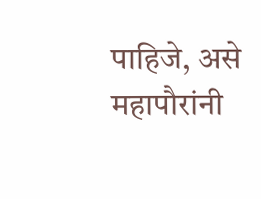पाहिजे, असे महापौरांनी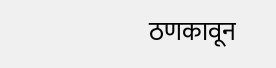ठणकावून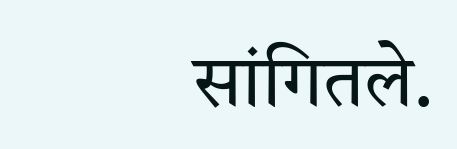सांगितले.